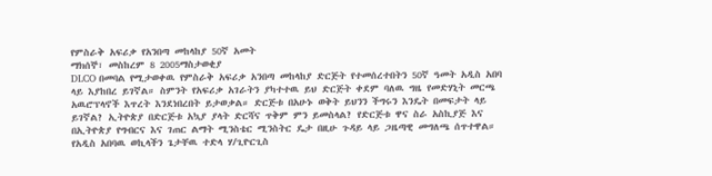የምስራቅ አፍሪቃ የአንበጣ መከላከያ 50ኛ አመት
ማክሰኞ፣ መስከረም 8 2005ማስታወቂያ
DLCO በመባል የሚታወቀዉ የምስራቅ አፍሪቃ አንበጣ መከላከያ ድርጅት የተመሰረተበትን 50ኛ ዓመት አዲስ አበባ ላይ እያከበረ ይገኛል። ስምንት የአፍሪቃ አገራትን ያካተተዉ ይህ ድርጅት ቀደም ባለዉ ግዜ የመድሃኒት መርጫ አዉሮፕላኖች እጥረት እንደነበረበት ይታወቃል። ድርጅቱ በአሁኑ ወቅት ይህንን ችግሩን እንዴት በመፍታት ላይ ይገኛል? ኢትዮጵያ በድርጅቱ አኳያ ያላት ድርሻና ጥቅም ምን ይመስላል? የድርጅቱ ዋና ስራ አስኪያጅ እና በኢትዮጵያ የግብርና እና ገጠር ልማት ሚንስቴር ሚንስትር ዴታ በዚሁ ጉዳይ ላይ ጋዜጣዊ መግለጫ ሰጥተዋል። የአዲስ አበባዉ ወኪላችን ጌታቸዉ ተድላ ሃ/ጊዮርጊስ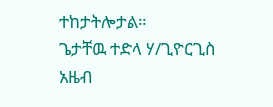ተከታትሎታል።
ጌታቸዉ ተድላ ሃ/ጊዮርጊስ
አዜብ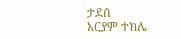ታደሰ
አርያም ተክሌ